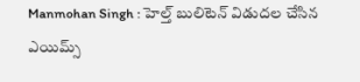Manmohan Singh : హెల్త్ బులిటెన్ విడుదల చేసిన ఎయిమ్స్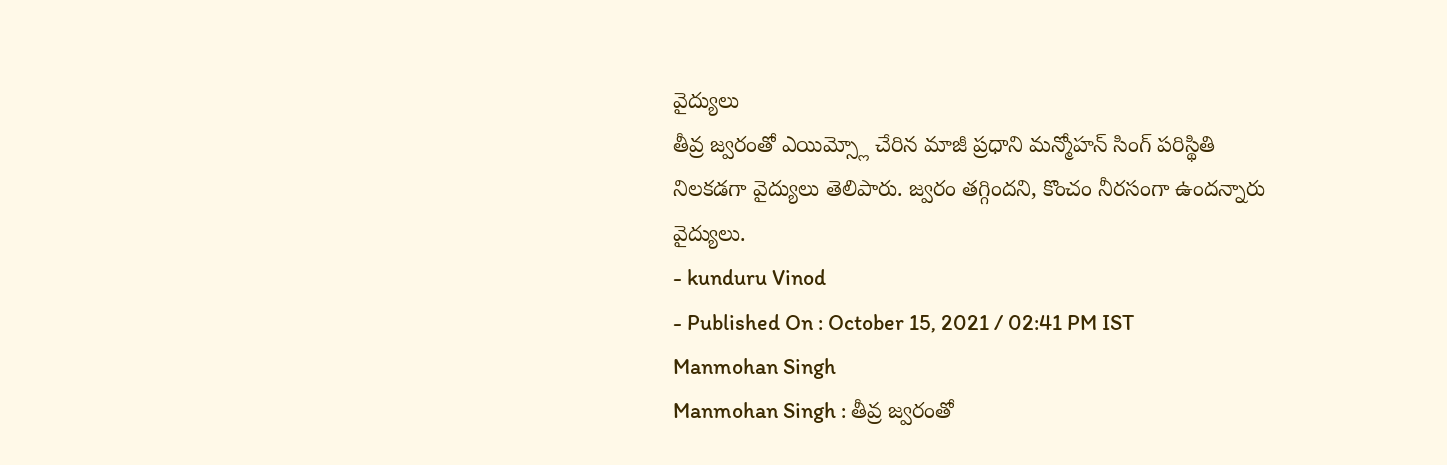వైద్యులు
తీవ్ర జ్వరంతో ఎయిమ్స్లో చేరిన మాజీ ప్రధాని మన్మోహన్ సింగ్ పరిస్థితి నిలకడగా వైద్యులు తెలిపారు. జ్వరం తగ్గిందని, కొంచం నీరసంగా ఉందన్నారు వైద్యులు.
- kunduru Vinod
- Published On : October 15, 2021 / 02:41 PM IST
Manmohan Singh
Manmohan Singh : తీవ్ర జ్వరంతో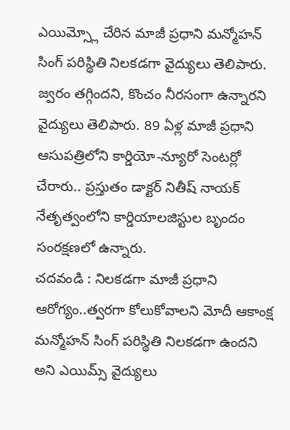ఎయిమ్స్లో చేరిన మాజీ ప్రధాని మన్మోహన్ సింగ్ పరిస్థితి నిలకడగా వైద్యులు తెలిపారు. జ్వరం తగ్గిందని, కొంచం నీరసంగా ఉన్నారని వైద్యులు తెలిపారు. 89 ఏళ్ల మాజీ ప్రధాని ఆసుపత్రిలోని కార్డియో-న్యూరో సెంటర్లో చేరారు.. ప్రస్తుతం డాక్టర్ నితీష్ నాయక్ నేతృత్వంలోని కార్డియాలజిస్టుల బృందం సంరక్షణలో ఉన్నారు.
చదవండి : నిలకడగా మాజీ ప్రధాని ఆరోగ్యం..త్వరగా కోలుకోవాలని మోదీ ఆకాంక్ష
మన్మోహన్ సింగ్ పరిస్థితి నిలకడగా ఉందని అని ఎయిమ్స్ వైద్యులు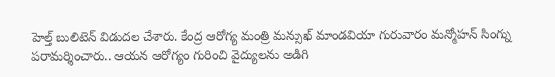హెల్త్ బులిటెన్ విడుదల చేశారు. కేంద్ర ఆరోగ్య మంత్రి మన్సుఖ్ మాండవియా గురువారం మన్మోహన్ సింగ్ను పరామర్శించారు.. ఆయన ఆరోగ్యం గురించి వైద్యులను అడిగి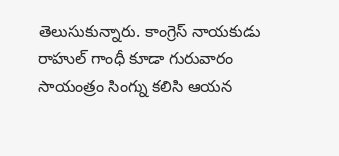తెలుసుకున్నారు. కాంగ్రెస్ నాయకుడు రాహుల్ గాంధీ కూడా గురువారం సాయంత్రం సింగ్ను కలిసి ఆయన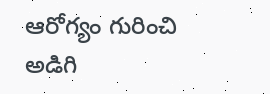ఆరోగ్యం గురించి అడిగి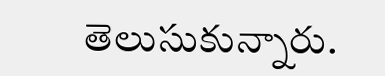తెలుసుకున్నారు.